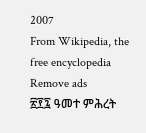2007
From Wikipedia, the free encyclopedia
Remove ads
፳፻፯ ዓመተ ምሕረት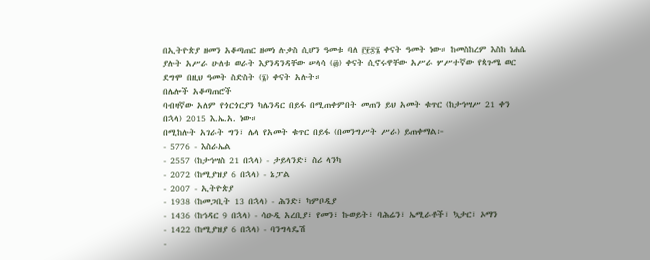በኢትዮጵያ ዘመን አቆጣጠር ዘመነ ሉቃስ ሲሆን ዓመቱ ባለ ፫፻፷፮ ቀናት ዓመት ነው። ከመስከረም እስከ ነሐሴ ያሉት አሥራ ሁለቱ ወራት እያንዳንዳቸው ሠላሳ (፴) ቀናት ሲኖሩዋቸው አሥራ ሦሥተኛው የጳጉሜ ወር ደግሞ በዚህ ዓመት ስድስት (፮) ቀናት አሉት።
በሌሎች አቆጣጠሮች
ባብዛኛው አለም የጎርጎርያን ካሌንዳር በይፋ በሚጠቀምበት መጠን ይህ አመት ቁጥር (ከታኅሣሥ 21 ቀን በኋላ) 2015 እ.ኤ.አ. ነው።
በሚከሉት አገራት ግን፣ ሌላ የአመት ቁጥር በይፋ (በመንግሥት ሥራ) ይጠቀማል፦
- 5776 - እስራኤል
- 2557 (ከታኅሣስ 21 በኋላ) - ታይላንድ፣ ስሪ ላንካ
- 2072 (ከሚያዝያ 6 በኋላ) - ኔፓል
- 2007 - ኢትዮጵያ
- 1938 (ከመጋቢት 13 በኋላ) - ሕንድ፣ ካምቦዲያ
- 1436 (ከኅዳር 9 በኋላ) - ሳዑዲ አረቢያ፣ የመን፣ ኩወይት፣ ባሕሬን፣ ኤሚራቶች፣ ኳታር፣ ኦማን
- 1422 (ከሚያዝያ 6 በኋላ) - ባንግላዴሽ
-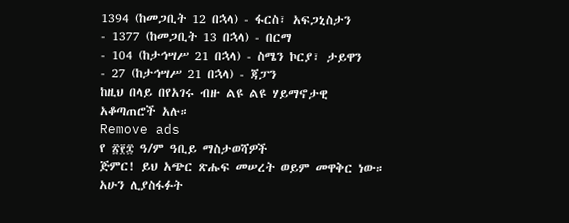1394 (ከመጋቢት 12 በኋላ) - ፋርስ፣ አፍጋኒስታን
- 1377 (ከመጋቢት 13 በኋላ) - በርማ
- 104 (ከታኅሣሥ 21 በኋላ) - ስሜን ኮርያ፣ ታይዋን
- 27 (ከታኅሣሥ 21 በኋላ) - ጃፓን
ከዚህ በላይ በየአገሩ ብዙ ልዩ ልዩ ሃይማኖታዊ አቆጣጠሮች አሉ።
Remove ads
የ ፳፻፰ ዓ/ም ዓቢይ ማስታወሻዎች
ጅምር! ይህ አጭር ጽሑፍ መሠረት ወይም መዋቅር ነው። አሁን ሊያስፋፉት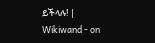ይችላሉ! |
Wikiwand - on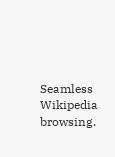Seamless Wikipedia browsing.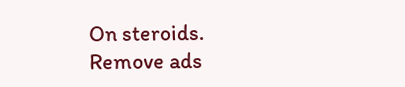On steroids.
Remove ads